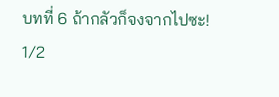บทที่ 6 ถ้ากลัวก็จงจากไปซะ! 1/2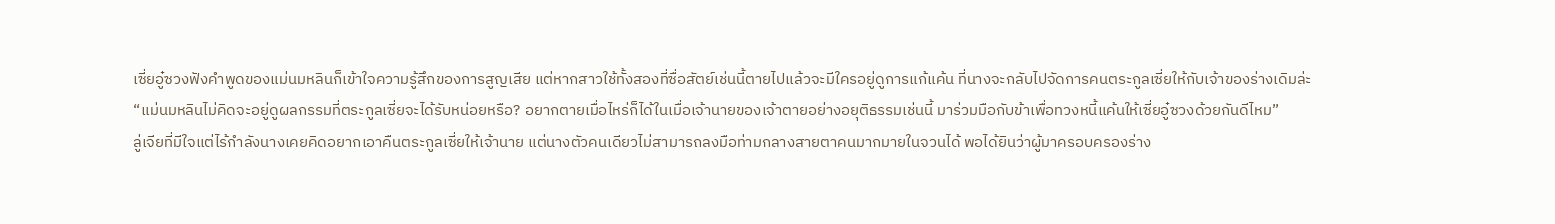เซี่ยอู๋ซวงฟังคำพูดของแม่นมหลินก็เข้าใจความรู้สึกของการสูญเสีย แต่หากสาวใช้ทั้งสองที่ซื่อสัตย์เช่นนี้ตายไปแล้วจะมีใครอยู่ดูการแก้แค้น ที่นางจะกลับไปจัดการคนตระกูลเซี่ยให้กับเจ้าของร่างเดิมล่ะ
“แม่นมหลินไม่คิดจะอยู่ดูผลกรรมที่ตระกูลเซี่ยจะได้รับหน่อยหรือ? อยากตายเมื่อไหร่ก็ได้ในเมื่อเจ้านายของเจ้าตายอย่างอยุติธรรมเช่นนี้ มาร่วมมือกับข้าเพื่อทวงหนี้แค้นให้เซี่ยอู๋ซวงด้วยกันดีไหม”
ลู่เจียที่มีใจแต่ไร้กำลังนางเคยคิดอยากเอาคืนตระกูลเซี่ยให้เจ้านาย แต่นางตัวคนเดียวไม่สามารถลงมือท่ามกลางสายตาคนมากมายในจวนได้ พอได้ยินว่าผู้มาครอบครองร่าง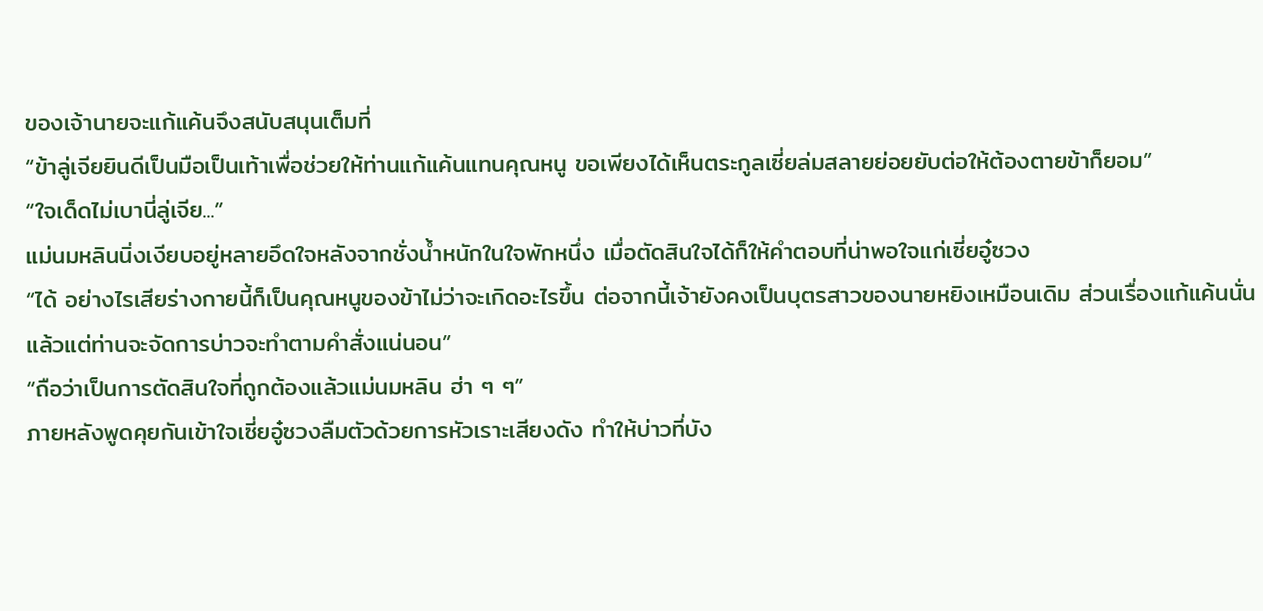ของเจ้านายจะแก้แค้นจึงสนับสนุนเต็มที่
“ข้าลู่เจียยินดีเป็นมือเป็นเท้าเพื่อช่วยให้ท่านแก้แค้นแทนคุณหนู ขอเพียงได้เห็นตระกูลเซี่ยล่มสลายย่อยยับต่อให้ต้องตายข้าก็ยอม”
“ใจเด็ดไม่เบานี่ลู่เจีย...”
แม่นมหลินนิ่งเงียบอยู่หลายอึดใจหลังจากชั่งน้ำหนักในใจพักหนึ่ง เมื่อตัดสินใจได้ก็ให้คำตอบที่น่าพอใจแก่เซี่ยอู๋ซวง
“ได้ อย่างไรเสียร่างกายนี้ก็เป็นคุณหนูของข้าไม่ว่าจะเกิดอะไรขึ้น ต่อจากนี้เจ้ายังคงเป็นบุตรสาวของนายหยิงเหมือนเดิม ส่วนเรื่องแก้แค้นนั่นแล้วแต่ท่านจะจัดการบ่าวจะทำตามคำสั่งแน่นอน”
“ถือว่าเป็นการตัดสินใจที่ถูกต้องแล้วแม่นมหลิน ฮ่า ๆ ๆ”
ภายหลังพูดคุยกันเข้าใจเซี่ยอู๋ซวงลืมตัวด้วยการหัวเราะเสียงดัง ทำให้บ่าวที่บัง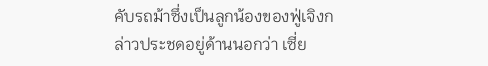คับรถม้าซึ่งเป็นลูกน้องของฟู่เจิงกล่าวประชดอยู่ด้านนอกว่า เซี่ย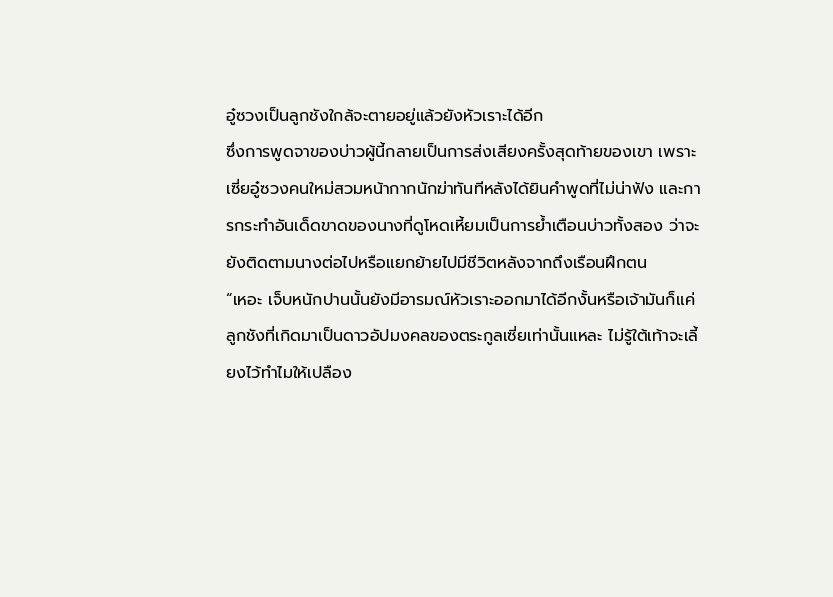อู๋ซวงเป็นลูกชังใกล้จะตายอยู่แล้วยังหัวเราะได้อีก
ซึ่งการพูดจาของบ่าวผู้นี้กลายเป็นการส่งเสียงครั้งสุดท้ายของเขา เพราะเซี่ยอู๋ซวงคนใหม่สวมหน้ากากนักฆ่าทันทีหลังได้ยินคำพูดที่ไม่น่าฟัง และการกระทำอันเด็ดขาดของนางที่ดูโหดเหี้ยมเป็นการย้ำเตือนบ่าวทั้งสอง ว่าจะยังติดตามนางต่อไปหรือแยกย้ายไปมีชีวิตหลังจากถึงเรือนฝึกตน
“เหอะ เจ็บหนักปานนั้นยังมีอารมณ์หัวเราะออกมาได้อีกงั้นหรือเจ้ามันก็แค่ลูกชังที่เกิดมาเป็นดาวอัปมงคลของตระกูลเซี่ยเท่านั้นแหละ ไม่รู้ใต้เท้าจะเลี้ยงไว้ทำไมให้เปลือง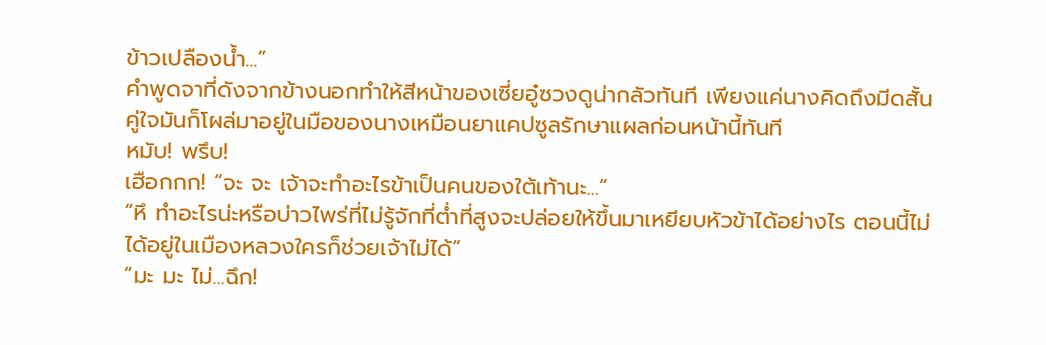ข้าวเปลืองน้ำ...”
คำพูดจาที่ดังจากข้างนอกทำให้สีหน้าของเซี่ยอู๋ซวงดูน่ากลัวทันที เพียงแค่นางคิดถึงมีดสั้นคู่ใจมันก็โผล่มาอยู่ในมือของนางเหมือนยาแคปซูลรักษาแผลก่อนหน้านี้ทันที
หมับ! พรึบ!
เฮือกกก! “จะ จะ เจ้าจะทำอะไรข้าเป็นคนของใต้เท้านะ...”
“หึ ทำอะไรน่ะหรือบ่าวไพร่ที่ไม่รู้จักที่ต่ำที่สูงจะปล่อยให้ขึ้นมาเหยียบหัวข้าได้อย่างไร ตอนนี้ไม่ได้อยู่ในเมืองหลวงใครก็ช่วยเจ้าไม่ได้”
“มะ มะ ไม่...ฉึก!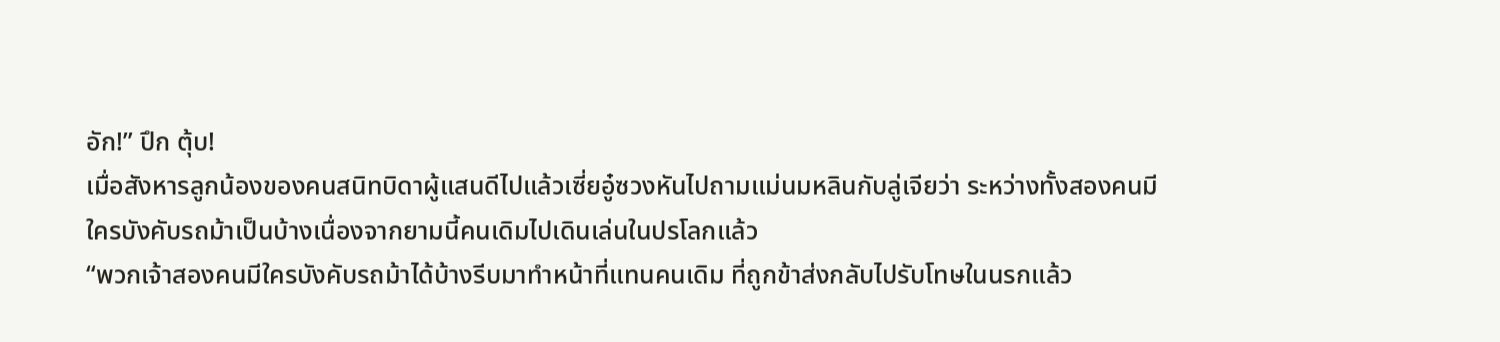อัก!” ปึก ตุ้บ!
เมื่อสังหารลูกน้องของคนสนิทบิดาผู้แสนดีไปแล้วเซี่ยอู๋ซวงหันไปถามแม่นมหลินกับลู่เจียว่า ระหว่างทั้งสองคนมีใครบังคับรถม้าเป็นบ้างเนื่องจากยามนี้คนเดิมไปเดินเล่นในปรโลกแล้ว
“พวกเจ้าสองคนมีใครบังคับรถม้าได้บ้างรีบมาทำหน้าที่แทนคนเดิม ที่ถูกข้าส่งกลับไปรับโทษในนรกแล้ว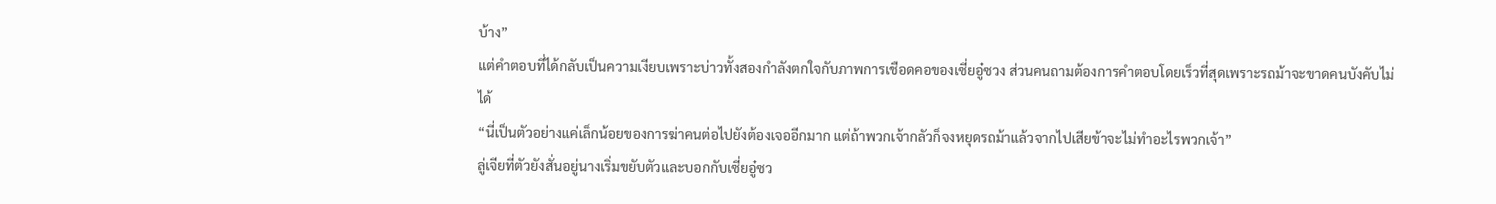บ้าง”
แต่คำตอบที่ได้กลับเป็นความเงียบเพราะบ่าวทั้งสองกำลังตกใจกับภาพการเชือดคอของเซี่ยอู๋ซวง ส่วนคนถามต้องการคำตอบโดยเร็วที่สุดเพราะรถม้าจะขาดคนบังคับไม่ได้
“นี่เป็นตัวอย่างแค่เล็กน้อยของการฆ่าคนต่อไปยังต้องเจออีกมาก แต่ถ้าพวกเจ้ากลัวก็จงหยุดรถม้าแล้วจากไปเสียข้าจะไม่ทำอะไรพวกเจ้า”
ลู่เจียที่ตัวยังสั่นอยู่นางเริ่มขยับตัวและบอกกับเซี่ยอู๋ซว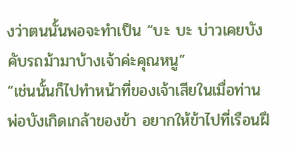งว่าตนนั้นพอจะทำเป็น “บะ บะ บ่าวเคยบังคับรถม้ามาบ้างเจ้าค่ะคุณหนู”
“เช่นนั้นก็ไปทำหน้าที่ของเจ้าเสียในเมื่อท่านพ่อบังเกิดเกล้าของข้า อยากให้ข้าไปที่เรือนฝึ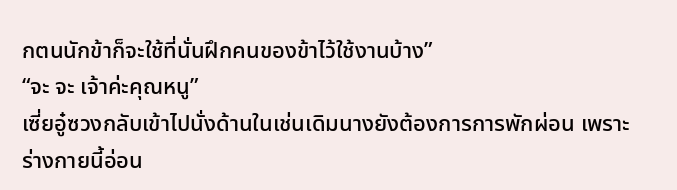กตนนักข้าก็จะใช้ที่นั่นฝึกคนของข้าไว้ใช้งานบ้าง”
“จะ จะ เจ้าค่ะคุณหนู”
เซี่ยอู๋ซวงกลับเข้าไปนั่งด้านในเช่นเดิมนางยังต้องการการพักผ่อน เพราะร่างกายนี้อ่อน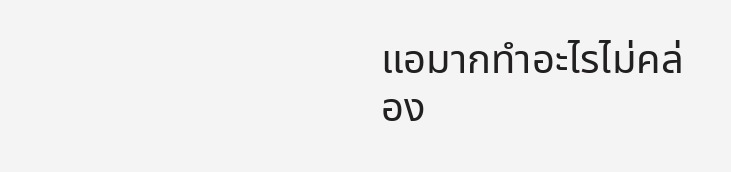แอมากทำอะไรไม่คล่อง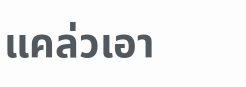แคล่วเอา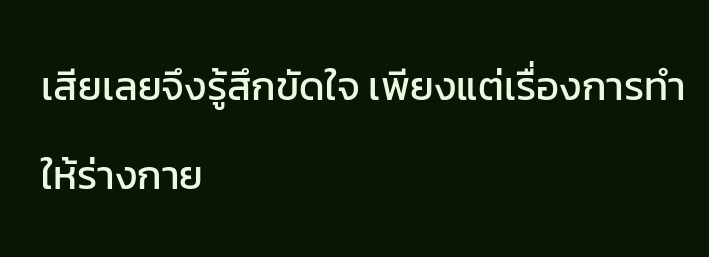เสียเลยจึงรู้สึกขัดใจ เพียงแต่เรื่องการทำให้ร่างกาย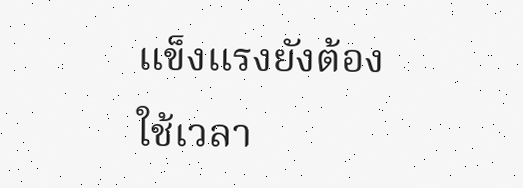แข็งแรงยังต้องใช้เวลา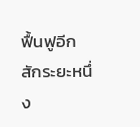ฟื้นฟูอีกสักระยะหนึ่ง